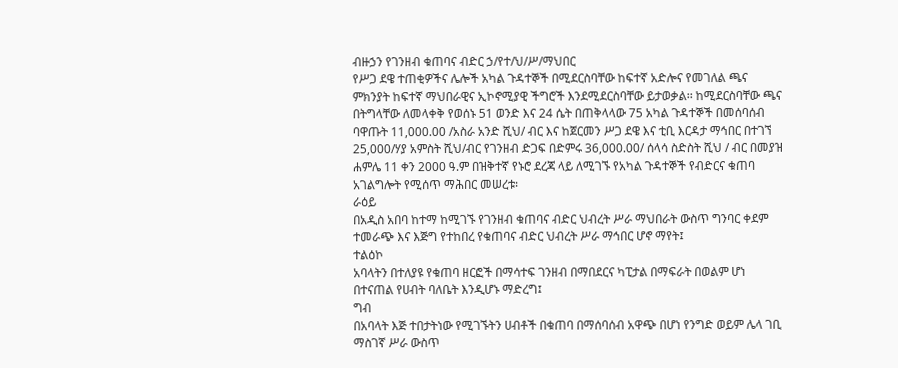ብዙኃን የገንዘብ ቁጠባና ብድር ኃ/የተ/ህ/ሥ/ማህበር
የሥጋ ደዌ ተጠቂዎችና ሌሎች አካል ጉዳተኞች በሚደርስባቸው ከፍተኛ አድሎና የመገለል ጫና ምክንያት ከፍተኛ ማህበራዊና ኢኮኖሚያዊ ችግሮች እንደሚደርስባቸው ይታወቃል፡፡ ከሚደርስባቸው ጫና በትግላቸው ለመላቀቅ የወሰኑ 51 ወንድ እና 24 ሴት በጠቅላላው 75 አካል ጉዳተኞች በመሰባሰብ ባዋጡት 11,000.00 /አስራ አንድ ሺህ/ ብር እና ከጀርመን ሥጋ ደዌ እና ቲቢ እርዳታ ማኅበር በተገኘ 25,000/ሃያ አምስት ሺህ/ብር የገንዘብ ድጋፍ በድምሩ 36,000.00/ ሰላሳ ስድስት ሺህ / ብር በመያዝ ሐምሌ 11 ቀን 2000 ዓ.ም በዝቅተኛ የኑሮ ደረጃ ላይ ለሚገኙ የአካል ጉዳተኞች የብድርና ቁጠባ አገልግሎት የሚሰጥ ማሕበር መሠረቱ፡
ራዕይ
በአዲስ አበባ ከተማ ከሚገኙ የገንዘብ ቁጠባና ብድር ህብረት ሥራ ማህበራት ውስጥ ግንባር ቀደም ተመራጭ እና እጅግ የተከበረ የቁጠባና ብድር ህብረት ሥራ ማኅበር ሆኖ ማየት፤
ተልዕኮ
አባላትን በተለያዩ የቁጠባ ዘርፎች በማሳተፍ ገንዘብ በማበደርና ካፒታል በማፍራት በወልም ሆነ በተናጠል የሀብት ባለቤት እንዲሆኑ ማድረግ፤
ግብ
በአባላት እጅ ተበታትነው የሚገኙትን ሀብቶች በቁጠባ በማሰባሰብ አዋጭ በሆነ የንግድ ወይም ሌላ ገቢ ማስገኛ ሥራ ውስጥ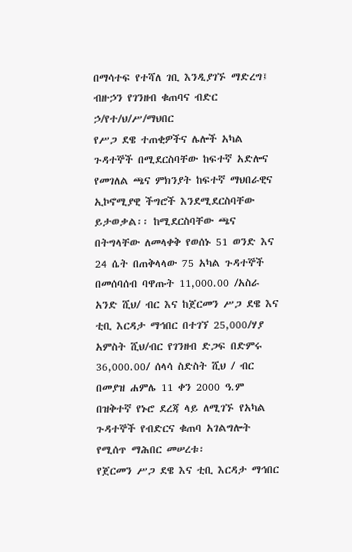በማሳተፍ የተሻለ ገቢ እንዲያገኙ ማድረግ፤
ብዙኃን የገንዘብ ቁጠባና ብድር ኃ/የተ/ህ/ሥ/ማህበር
የሥጋ ደዌ ተጠቂዎችና ሌሎች አካል ጉዳተኞች በሚደርስባቸው ከፍተኛ አድሎና የመገለል ጫና ምክንያት ከፍተኛ ማህበራዊና ኢኮኖሚያዊ ችግሮች እንደሚደርስባቸው ይታወቃል፡፡ ከሚደርስባቸው ጫና በትግላቸው ለመላቀቅ የወሰኑ 51 ወንድ እና 24 ሴት በጠቅላላው 75 አካል ጉዳተኞች በመሰባሰብ ባዋጡት 11,000.00 /አስራ አንድ ሺህ/ ብር እና ከጀርመን ሥጋ ደዌ እና ቲቢ እርዳታ ማኅበር በተገኘ 25,000/ሃያ አምስት ሺህ/ብር የገንዘብ ድጋፍ በድምሩ 36,000.00/ ሰላሳ ስድስት ሺህ / ብር በመያዝ ሐምሌ 11 ቀን 2000 ዓ.ም በዝቅተኛ የኑሮ ደረጃ ላይ ለሚገኙ የአካል ጉዳተኞች የብድርና ቁጠባ አገልግሎት የሚሰጥ ማሕበር መሠረቱ፡
የጀርመን ሥጋ ደዌ እና ቲቢ እርዳታ ማኅበር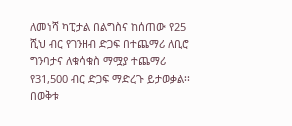ለመነሻ ካፒታል በልግስና ከሰጠው የ25 ሺህ ብር የገንዘብ ድጋፍ በተጨማሪ ለቢሮ ግንባታና ለቁሳቁስ ማሟያ ተጨማሪ የ31,500 ብር ድጋፍ ማድረጉ ይታወቃል፡፡በወቅቱ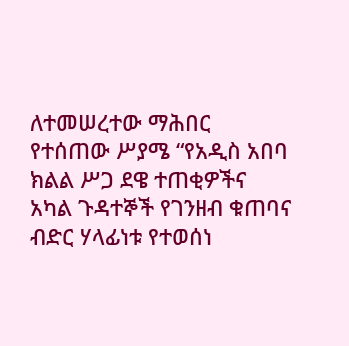ለተመሠረተው ማሕበር የተሰጠው ሥያሜ “የአዲስ አበባ ክልል ሥጋ ደዌ ተጠቂዎችና አካል ጉዳተኞች የገንዘብ ቁጠባና ብድር ሃላፊነቱ የተወሰነ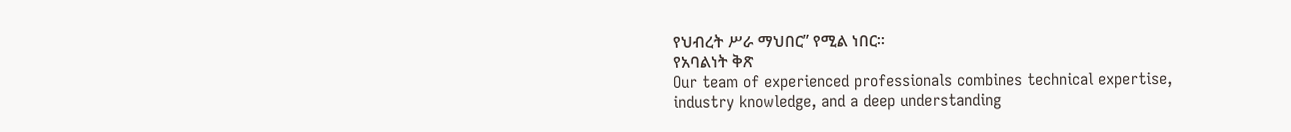የህብረት ሥራ ማህበር” የሚል ነበር፡፡
የአባልነት ቅጽ
Our team of experienced professionals combines technical expertise, industry knowledge, and a deep understanding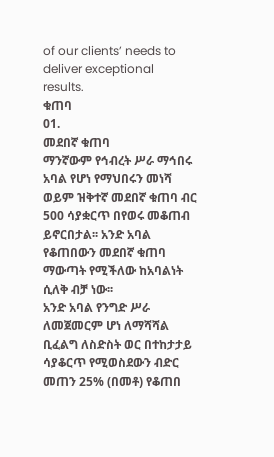of our clients’ needs to deliver exceptional results.
ቁጠባ
01.
መደበኛ ቁጠባ
ማንኛውም የኅብረት ሥራ ማኅበሩ አባል የሆነ የማህበሩን መነሻ ወይም ዝቅተኛ መደበኛ ቁጠባ ብር 500 ሳያቋርጥ በየወሩ መቆጠብ ይኖርበታል፡፡ አንድ አባል የቆጠበውን መደበኛ ቁጠባ ማውጣት የሚችለው ከአባልነት ሲለቅ ብቻ ነው፡፡
አንድ አባል የንግድ ሥራ ለመጀመርም ሆነ ለማሻሻል ቢፈልግ ለስድስት ወር በተከታታይ ሳያቆርጥ የሚወስደውን ብድር መጠን 25% (በመቶ) የቆጠበ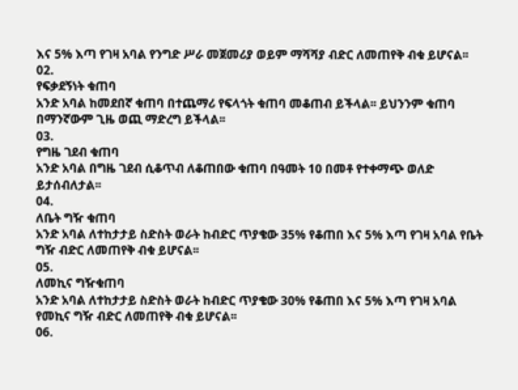እና 5% እጣ የገዛ አባል የንግድ ሥራ መጀመሪያ ወይም ማሻሻያ ብድር ለመጠየቅ ብቁ ይሆናል፡፡
02.
የፍቃደኝነት ቁጠባ
አንድ አባል ከመደበኛ ቁጠባ በተጨማሪ የፍላጎት ቁጠባ መቆጠብ ይችላል፡፡ ይህንንም ቁጠባ በማንኛውም ጊዜ ወጪ ማድረግ ይችላል፡፡
03.
የግዜ ገደብ ቁጠባ
አንድ አባል በግዜ ገደብ ሲቆጥብ ለቆጠበው ቁጠባ በዓመት 10 በመቶ የተቀማጭ ወለድ ይታሰብለታል፡፡
04.
ለቤት ግዥ ቁጠባ
አንድ አባል ለተከታታይ ስድስት ወራት ከብድር ጥያቄው 35% የቆጠበ እና 5% እጣ የገዛ አባል የቤት ግዥ ብድር ለመጠየቅ ብቁ ይሆናል፡፡
05.
ለመኪና ግዥቁጠባ
አንድ አባል ለተከታታይ ስድስት ወራት ከብድር ጥያቄው 30% የቆጠበ እና 5% እጣ የገዛ አባል የመኪና ግዥ ብድር ለመጠየቅ ብቁ ይሆናል፡፡
06.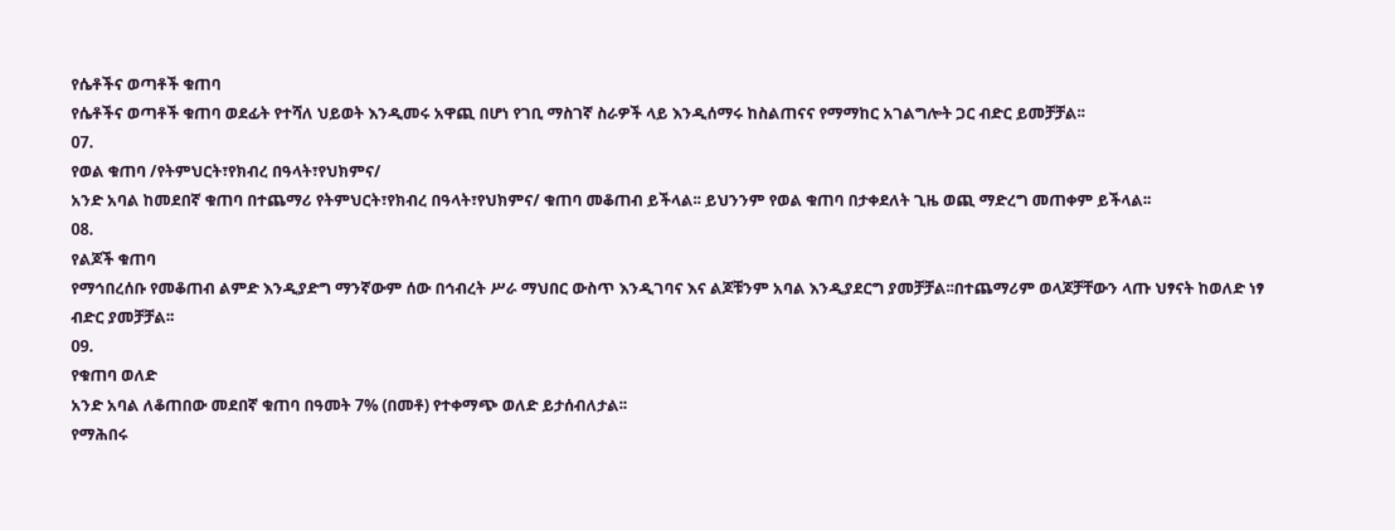የሴቶችና ወጣቶች ቁጠባ
የሴቶችና ወጣቶች ቁጠባ ወደፊት የተሻለ ህይወት እንዲመሩ አዋጪ በሆነ የገቢ ማስገኛ ስራዎች ላይ እንዲሰማሩ ከስልጠናና የማማከር አገልግሎት ጋር ብድር ይመቻቻል፡፡
07.
የወል ቁጠባ /የትምህርት፣የክብረ በዓላት፣የህክምና/
አንድ አባል ከመደበኛ ቁጠባ በተጨማሪ የትምህርት፣የክብረ በዓላት፣የህክምና/ ቁጠባ መቆጠብ ይችላል፡፡ ይህንንም የወል ቁጠባ በታቀደለት ጊዜ ወጪ ማድረግ መጠቀም ይችላል፡፡
08.
የልጆች ቁጠባ
የማኅበረሰቡ የመቆጠብ ልምድ እንዲያድግ ማንኛውም ሰው በኅብረት ሥራ ማህበር ውስጥ እንዲገባና እና ልጆቹንም አባል እንዲያደርግ ያመቻቻል፡፡በተጨማሪም ወላጆቻቸውን ላጡ ህፃናት ከወለድ ነፃ ብድር ያመቻቻል፡፡
09.
የቁጠባ ወለድ
አንድ አባል ለቆጠበው መደበኛ ቁጠባ በዓመት 7% (በመቶ) የተቀማጭ ወለድ ይታሰብለታል፡፡
የማሕበሩ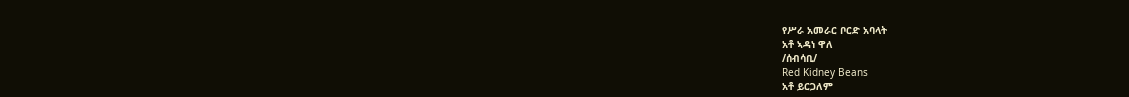የሥራ አመራር ቦርድ አባላት
አቶ ኣዳነ ዋለ
/ሰብሳቢ/
Red Kidney Beans
አቶ ይርጋለም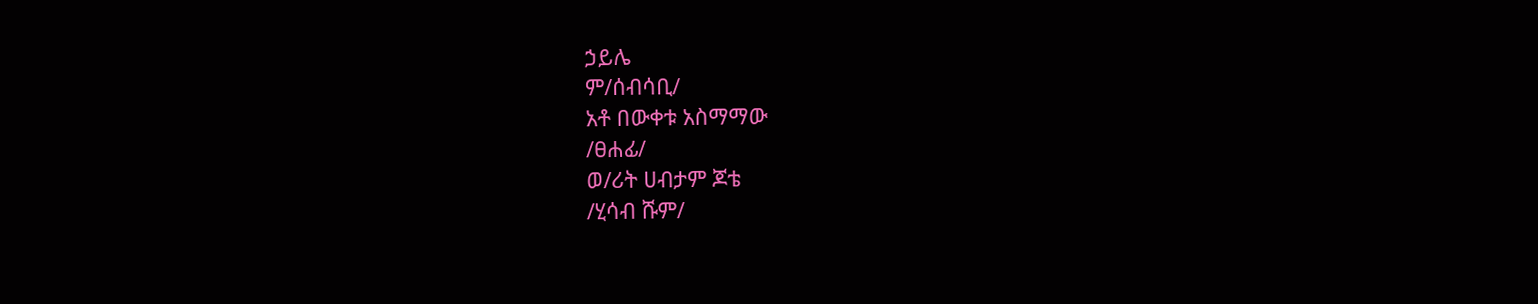ኃይሌ
ም/ሰብሳቢ/
አቶ በውቀቱ አስማማው
/ፀሐፊ/
ወ/ሪት ሀብታም ጆቴ
/ሂሳብ ሹም/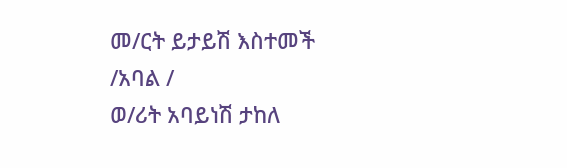መ/ርት ይታይሽ እስተመች
/አባል /
ወ/ሪት አባይነሽ ታከለ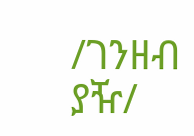/ገንዘብ ያዥ/